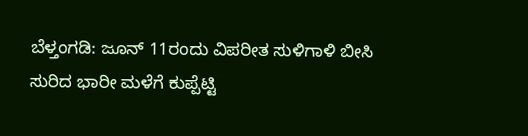ಬೆಳ್ತಂಗಡಿ: ಜೂನ್ 11ರಂದು ವಿಪರೀತ ಸುಳಿಗಾಳಿ ಬೀಸಿ ಸುರಿದ ಭಾರೀ ಮಳೆಗೆ ಕುಪ್ಪೆಟ್ಟಿ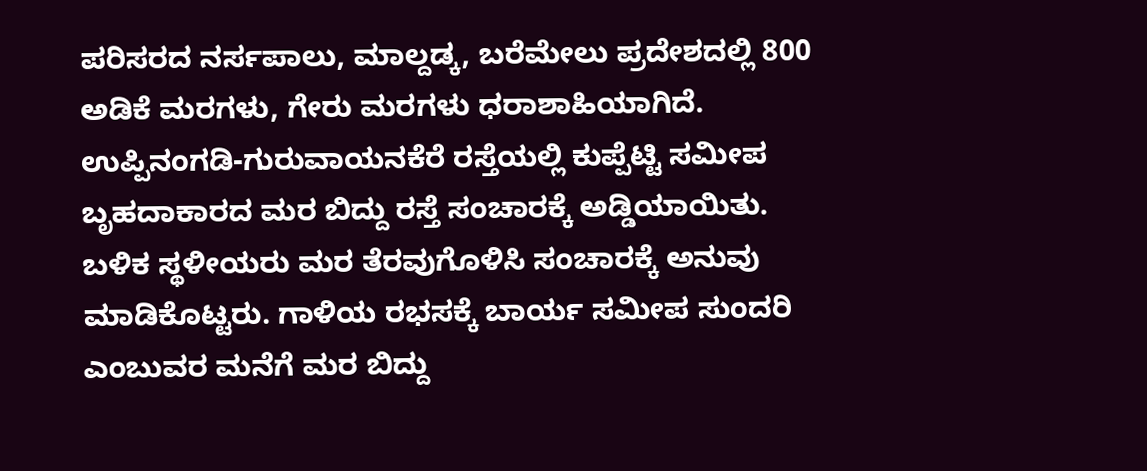ಪರಿಸರದ ನರ್ಸಪಾಲು, ಮಾಲ್ದಡ್ಕ, ಬರೆಮೇಲು ಪ್ರದೇಶದಲ್ಲಿ 800 ಅಡಿಕೆ ಮರಗಳು, ಗೇರು ಮರಗಳು ಧರಾಶಾಹಿಯಾಗಿದೆ. ಉಪ್ಪಿನಂಗಡಿ-ಗುರುವಾಯನಕೆರೆ ರಸ್ತೆಯಲ್ಲಿ ಕುಪ್ಪೆಟ್ಟಿ ಸಮೀಪ ಬೃಹದಾಕಾರದ ಮರ ಬಿದ್ದು ರಸ್ತೆ ಸಂಚಾರಕ್ಕೆ ಅಡ್ಡಿಯಾಯಿತು. ಬಳಿಕ ಸ್ಥಳೀಯರು ಮರ ತೆರವುಗೊಳಿಸಿ ಸಂಚಾರಕ್ಕೆ ಅನುವು ಮಾಡಿಕೊಟ್ಟರು. ಗಾಳಿಯ ರಭಸಕ್ಕೆ ಬಾರ್ಯ ಸಮೀಪ ಸುಂದರಿ ಎಂಬುವರ ಮನೆಗೆ ಮರ ಬಿದ್ದು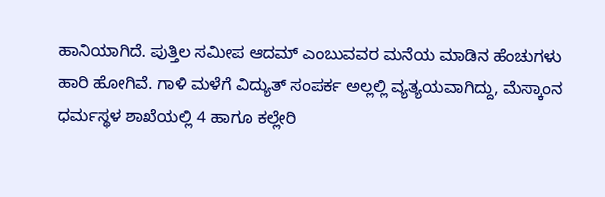ಹಾನಿಯಾಗಿದೆ. ಪುತ್ತಿಲ ಸಮೀಪ ಆದಮ್ ಎಂಬುವವರ ಮನೆಯ ಮಾಡಿನ ಹೆಂಚುಗಳು ಹಾರಿ ಹೋಗಿವೆ. ಗಾಳಿ ಮಳೆಗೆ ವಿದ್ಯುತ್ ಸಂಪರ್ಕ ಅಲ್ಲಲ್ಲಿ ವ್ಯತ್ಯಯವಾಗಿದ್ದು, ಮೆಸ್ಕಾಂನ ಧರ್ಮಸ್ಥಳ ಶಾಖೆಯಲ್ಲಿ 4 ಹಾಗೂ ಕಲ್ಲೇರಿ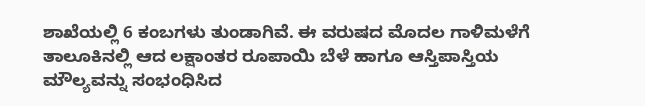ಶಾಖೆಯಲ್ಲಿ 6 ಕಂಬಗಳು ತುಂಡಾಗಿವೆ. ಈ ವರುಷದ ಮೊದಲ ಗಾಳಿಮಳೆಗೆ ತಾಲೂಕಿನಲ್ಲಿ ಆದ ಲಕ್ಷಾಂತರ ರೂಪಾಯಿ ಬೆಳೆ ಹಾಗೂ ಆಸ್ತಿಪಾಸ್ತಿಯ ಮೌಲ್ಯವನ್ನು ಸಂಭಂಧಿಸಿದ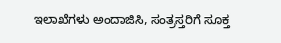ಇಲಾಖೆಗಳು ಅಂದಾಜಿಸಿ, ಸಂತ್ರಸ್ತರಿಗೆ ಸೂಕ್ತ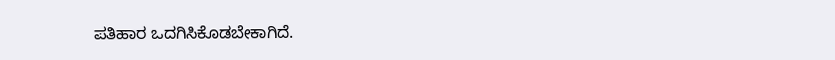ಪತಿಹಾರ ಒದಗಿಸಿಕೊಡಬೇಕಾಗಿದೆ.